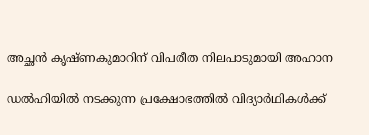അച്ഛൻ കൃഷ്ണകുമാറിന് വിപരീത നിലപാടുമായി അഹാന

ഡൽഹിയിൽ നടക്കുന്ന പ്രക്ഷോഭത്തിൽ വിദ്യാർഥികൾക്ക്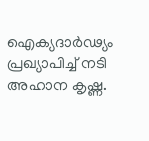ഐക്യദാർഢ്യം പ്രഖ്യാപിച്ച് നടി അഹാന കൃഷ്ണ.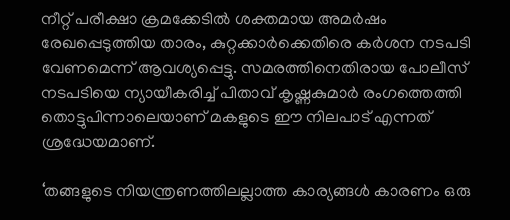നീറ്റ് പരീക്ഷാ ക്രമക്കേടിൽ ശക്തമായ അമർഷം രേഖപ്പെടുത്തിയ താരം, കുറ്റക്കാർക്കെതിരെ കർശന നടപടി വേണമെന്ന് ആവശ്യപ്പെട്ടു. സമരത്തിനെതിരായ പോലീസ് നടപടിയെ ന്യായീകരിച്ച് പിതാവ് കൃഷ്ണകുമാർ രംഗത്തെത്തി തൊട്ടുപിന്നാലെയാണ് മകളുടെ ഈ നിലപാട് എന്നത് ശ്രദ്ധേയമാണ്.

‘തങ്ങളുടെ നിയന്ത്രണത്തിലല്ലാത്ത കാര്യങ്ങൾ കാരണം ഒരു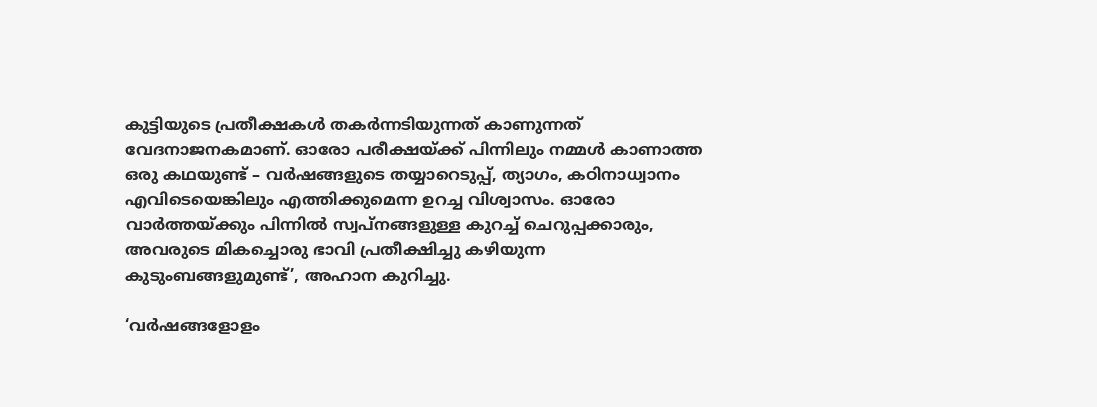കുട്ടിയുടെ പ്രതീക്ഷകൾ തകർന്നടിയുന്നത് കാണുന്നത് വേദനാജനകമാണ്. ഓരോ പരീക്ഷയ്ക്ക് പിന്നിലും നമ്മൾ കാണാത്ത ഒരു കഥയുണ്ട് – വർഷങ്ങളുടെ തയ്യാറെടുപ്പ്, ത്യാഗം, കഠിനാധ്വാനം എവിടെയെങ്കിലും എത്തിക്കുമെന്ന ഉറച്ച വിശ്വാസം. ഓരോ വാർത്തയ്ക്കും പിന്നിൽ സ്വപ്നങ്ങളുള്ള കുറച്ച് ചെറുപ്പക്കാരും, അവരുടെ മികച്ചൊരു ഭാവി പ്രതീക്ഷിച്ചു കഴിയുന്ന കുടുംബങ്ങളുമുണ്ട്’, അഹാന കുറിച്ചു.

‘വർഷങ്ങളോളം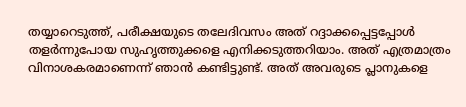തയ്യാറെടുത്ത്, പരീക്ഷയുടെ തലേദിവസം അത് റദ്ദാക്കപ്പെട്ടപ്പോൾ തളർന്നുപോയ സുഹൃത്തുക്കളെ എനിക്കടുത്തറിയാം. അത് എത്രമാത്രം വിനാശകരമാണെന്ന് ഞാൻ കണ്ടിട്ടുണ്ട്. അത് അവരുടെ പ്ലാനുകളെ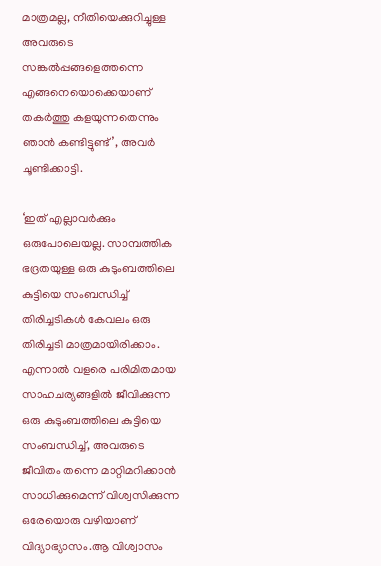മാത്രമല്ല, നീതിയെക്കുറിച്ചുള്ള അവരുടെ സങ്കൽപ്പങ്ങളെത്തന്നെ എങ്ങനെയൊക്കെയാണ് തകർത്തു കളയുന്നതെന്നും ഞാൻ കണ്ടിട്ടുണ്ട്’, അവർ ചൂണ്ടിക്കാട്ടി.

‘ഇത് എല്ലാവർക്കും ഒരുപോലെയല്ല. സാമ്പത്തിക ഭദ്രതയുള്ള ഒരു കുടുംബത്തിലെ കുട്ടിയെ സംബന്ധിച്ച് തിരിച്ചടികൾ കേവലം ഒരു തിരിച്ചടി മാത്രമായിരിക്കാം. എന്നാൽ വളരെ പരിമിതമായ സാഹചര്യങ്ങളിൽ ജീവിക്കുന്ന ഒരു കുടുംബത്തിലെ കുട്ടിയെ സംബന്ധിച്ച്, അവരുടെ ജീവിതം തന്നെ മാറ്റിമറിക്കാൻ സാധിക്കുമെന്ന് വിശ്വസിക്കുന്ന ഒരേയൊരു വഴിയാണ് വിദ്യാഭ്യാസം.ആ വിശ്വാസം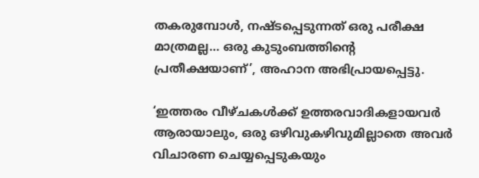തകരുമ്പോൾ, നഷ്ടപ്പെടുന്നത് ഒരു പരീക്ഷ മാത്രമല്ല… ഒരു കുടുംബത്തിന്റെ പ്രതീക്ഷയാണ്’, അഹാന അഭിപ്രായപ്പെട്ടു.

‘ഇത്തരം വീഴ്ചകൾക്ക് ഉത്തരവാദികളായവർ ആരായാലും, ഒരു ഒഴിവുകഴിവുമില്ലാതെ അവർ വിചാരണ ചെയ്യപ്പെടുകയും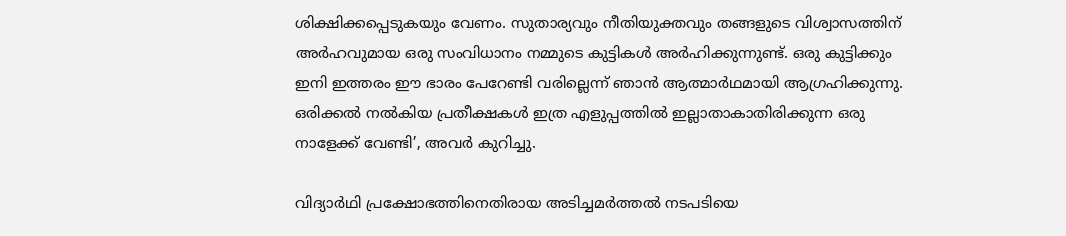ശിക്ഷിക്കപ്പെടുകയും വേണം. സുതാര്യവും നീതിയുക്തവും തങ്ങളുടെ വിശ്വാസത്തിന് അർഹവുമായ ഒരു സംവിധാനം നമ്മുടെ കുട്ടികൾ അർഹിക്കുന്നുണ്ട്. ഒരു കുട്ടിക്കും ഇനി ഇത്തരം ഈ ഭാരം പേറേണ്ടി വരില്ലെന്ന് ഞാൻ ആത്മാർഥമായി ആഗ്രഹിക്കുന്നു. ഒരിക്കൽ നൽകിയ പ്രതീക്ഷകൾ ഇത്ര എളുപ്പത്തിൽ ഇല്ലാതാകാതിരിക്കുന്ന ഒരു നാളേക്ക് വേണ്ടി’, അവർ കുറിച്ചു.

വിദ്യാർഥി പ്രക്ഷോഭത്തിനെതിരായ അടിച്ചമർത്തൽ നടപടിയെ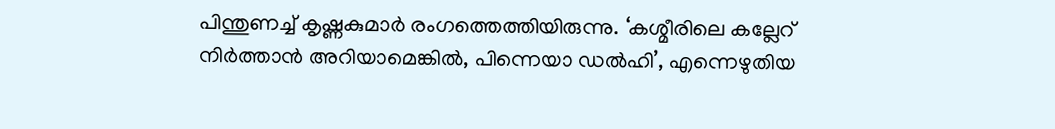പിന്തുണച്ച് കൃഷ്ണകുമാർ രംഗത്തെത്തിയിരുന്നു. ‘കശ്മീരിലെ കല്ലേറ് നിർത്താൻ അറിയാമെങ്കിൽ, പിന്നെയാ ഡൽഹി’, എന്നെഴുതിയ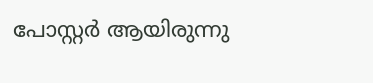പോസ്റ്റർ ആയിരുന്നു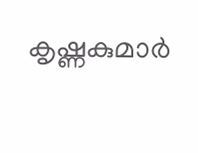കൃഷ്ണകുമാർ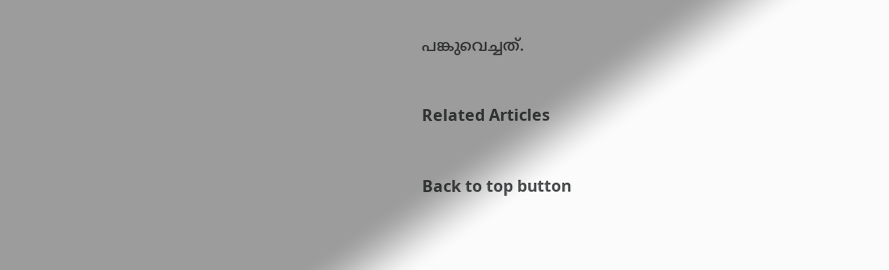പങ്കുവെച്ചത്.

Related Articles

Back to top button